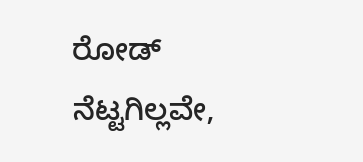ರೋಡ್ ನೆಟ್ಟಗಿಲ್ಲವೇ,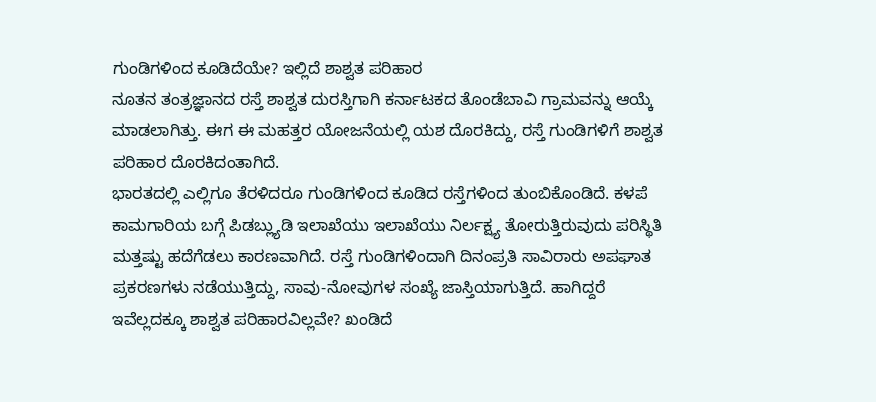ಗುಂಡಿಗಳಿಂದ ಕೂಡಿದೆಯೇ? ಇಲ್ಲಿದೆ ಶಾಶ್ವತ ಪರಿಹಾರ
ನೂತನ ತಂತ್ರಜ್ಞಾನದ ರಸ್ತೆ ಶಾಶ್ವತ ದುರಸ್ತಿಗಾಗಿ ಕರ್ನಾಟಕದ ತೊಂಡೆಬಾವಿ ಗ್ರಾಮವನ್ನು ಆಯ್ಕೆ ಮಾಡಲಾಗಿತ್ತು. ಈಗ ಈ ಮಹತ್ತರ ಯೋಜನೆಯಲ್ಲಿ ಯಶ ದೊರಕಿದ್ದು, ರಸ್ತೆ ಗುಂಡಿಗಳಿಗೆ ಶಾಶ್ವತ ಪರಿಹಾರ ದೊರಕಿದಂತಾಗಿದೆ.
ಭಾರತದಲ್ಲಿ ಎಲ್ಲಿಗೂ ತೆರಳಿದರೂ ಗುಂಡಿಗಳಿಂದ ಕೂಡಿದ ರಸ್ತೆಗಳಿಂದ ತುಂಬಿಕೊಂಡಿದೆ. ಕಳಪೆ ಕಾಮಗಾರಿಯ ಬಗ್ಗೆ ಪಿಡಬ್ಲ್ಯುಡಿ ಇಲಾಖೆಯು ಇಲಾಖೆಯು ನಿರ್ಲಕ್ಷ್ಯ ತೋರುತ್ತಿರುವುದು ಪರಿಸ್ಥಿತಿ ಮತ್ತಷ್ಟು ಹದೆಗೆಡಲು ಕಾರಣವಾಗಿದೆ. ರಸ್ತೆ ಗುಂಡಿಗಳಿಂದಾಗಿ ದಿನಂಪ್ರತಿ ಸಾವಿರಾರು ಅಪಘಾತ ಪ್ರಕರಣಗಳು ನಡೆಯುತ್ತಿದ್ದು, ಸಾವು-ನೋವುಗಳ ಸಂಖ್ಯೆ ಜಾಸ್ತಿಯಾಗುತ್ತಿದೆ. ಹಾಗಿದ್ದರೆ ಇವೆಲ್ಲದಕ್ಕೂ ಶಾಶ್ವತ ಪರಿಹಾರವಿಲ್ಲವೇ? ಖಂಡಿದೆ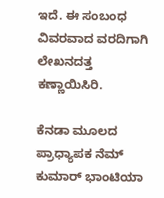ಇದೆ. ಈ ಸಂಬಂಧ ವಿವರವಾದ ವರದಿಗಾಗಿ ಲೇಖನದತ್ತ ಕಣ್ಣಾಯಿಸಿರಿ.

ಕೆನಡಾ ಮೂಲದ ಪ್ರಾಧ್ಯಾಪಕ ನೆಮ್ ಕುಮಾರ್ ಭಾಂಟಿಯಾ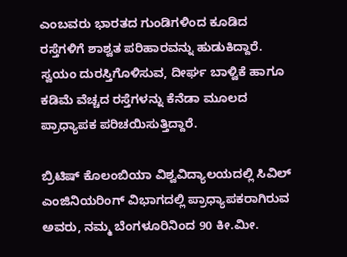ಎಂಬವರು ಭಾರತದ ಗುಂಡಿಗಳಿಂದ ಕೂಡಿದ ರಸ್ತೆಗಳಿಗೆ ಶಾಶ್ವತ ಪರಿಹಾರವನ್ನು ಹುಡುಕಿದ್ದಾರೆ. ಸ್ವಯಂ ದುರಸ್ತಿಗೊಳಿಸುವ, ದೀರ್ಘ ಬಾಳ್ವಿಕೆ ಹಾಗೂ ಕಡಿಮೆ ವೆಚ್ಚದ ರಸ್ತೆಗಳನ್ನು ಕೆನೆಡಾ ಮೂಲದ ಪ್ರಾಧ್ಯಾಪಕ ಪರಿಚಯಿಸುತ್ತಿದ್ದಾರೆ.

ಬ್ರಿಟಿಷ್ ಕೊಲಂಬಿಯಾ ವಿಶ್ವವಿದ್ಯಾಲಯದಲ್ಲಿ ಸಿವಿಲ್ ಎಂಜಿನಿಯರಿಂಗ್ ವಿಭಾಗದಲ್ಲಿ ಪ್ರಾಧ್ಯಾಪಕರಾಗಿರುವ ಅವರು, ನಮ್ಮ ಬೆಂಗಳೂರಿನಿಂದ 90 ಕೀ.ಮೀ.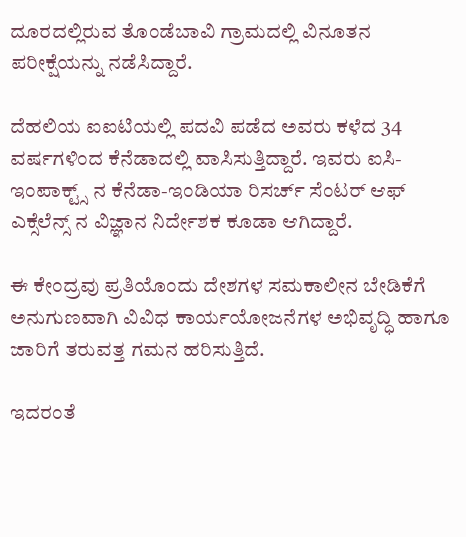ದೂರದಲ್ಲಿರುವ ತೊಂಡೆಬಾವಿ ಗ್ರಾಮದಲ್ಲಿ ವಿನೂತನ ಪರೀಕ್ಷೆಯನ್ನು ನಡೆಸಿದ್ದಾರೆ.

ದೆಹಲಿಯ ಐಐಟಿಯಲ್ಲಿ ಪದವಿ ಪಡೆದ ಅವರು ಕಳೆದ 34 ವರ್ಷಗಳಿಂದ ಕೆನೆಡಾದಲ್ಲಿ ವಾಸಿಸುತ್ತಿದ್ದಾರೆ. ಇವರು ಐಸಿ-ಇಂಪಾಕ್ಟ್ಸ್ ನ ಕೆನೆಡಾ-ಇಂಡಿಯಾ ರಿಸರ್ಚ್ ಸೆಂಟರ್ ಆಫ್ ಎಕ್ಸೆಲೆನ್ಸ್ ನ ವಿಜ್ಞಾನ ನಿರ್ದೇಶಕ ಕೂಡಾ ಆಗಿದ್ದಾರೆ.

ಈ ಕೇಂದ್ರವು ಪ್ರತಿಯೊಂದು ದೇಶಗಳ ಸಮಕಾಲೀನ ಬೇಡಿಕೆಗೆ ಅನುಗುಣವಾಗಿ ವಿವಿಧ ಕಾರ್ಯಯೋಜನೆಗಳ ಅಭಿವೃದ್ಧಿ ಹಾಗೂ ಜಾರಿಗೆ ತರುವತ್ತ ಗಮನ ಹರಿಸುತ್ತಿದೆ.

ಇದರಂತೆ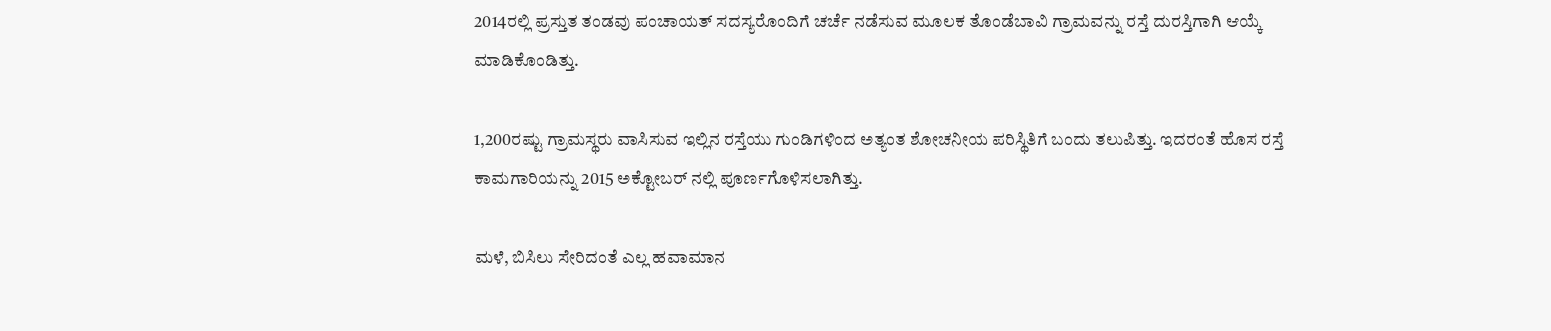2014ರಲ್ಲಿ ಪ್ರಸ್ತುತ ತಂಡವು ಪಂಚಾಯತ್ ಸದಸ್ಯರೊಂದಿಗೆ ಚರ್ಚೆ ನಡೆಸುವ ಮೂಲಕ ತೊಂಡೆಬಾವಿ ಗ್ರಾಮವನ್ನು ರಸ್ತೆ ದುರಸ್ತಿಗಾಗಿ ಆಯ್ಕೆ ಮಾಡಿಕೊಂಡಿತ್ತು.

1,200ರಷ್ಟು ಗ್ರಾಮಸ್ಥರು ವಾಸಿಸುವ ಇಲ್ಲಿನ ರಸ್ತೆಯು ಗುಂಡಿಗಳಿಂದ ಅತ್ಯಂತ ಶೋಚನೀಯ ಪರಿಸ್ಥಿತಿಗೆ ಬಂದು ತಲುಪಿತ್ತು. ಇದರಂತೆ ಹೊಸ ರಸ್ತೆ ಕಾಮಗಾರಿಯನ್ನು 2015 ಅಕ್ಟೋಬರ್ ನಲ್ಲಿ ಪೂರ್ಣಗೊಳಿಸಲಾಗಿತ್ತು.

ಮಳೆ, ಬಿಸಿಲು ಸೇರಿದಂತೆ ಎಲ್ಲ ಹವಾಮಾನ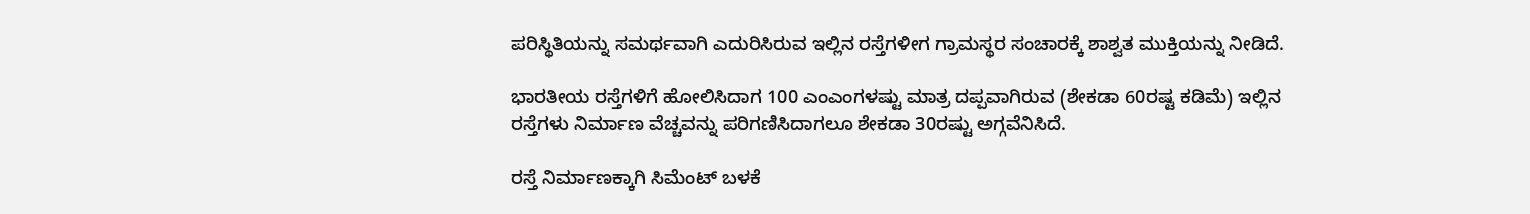ಪರಿಸ್ಥಿತಿಯನ್ನು ಸಮರ್ಥವಾಗಿ ಎದುರಿಸಿರುವ ಇಲ್ಲಿನ ರಸ್ತೆಗಳೀಗ ಗ್ರಾಮಸ್ಥರ ಸಂಚಾರಕ್ಕೆ ಶಾಶ್ವತ ಮುಕ್ತಿಯನ್ನು ನೀಡಿದೆ.

ಭಾರತೀಯ ರಸ್ತೆಗಳಿಗೆ ಹೋಲಿಸಿದಾಗ 100 ಎಂಎಂಗಳಷ್ಟು ಮಾತ್ರ ದಪ್ಪವಾಗಿರುವ (ಶೇಕಡಾ 60ರಷ್ಟ ಕಡಿಮೆ) ಇಲ್ಲಿನ ರಸ್ತೆಗಳು ನಿರ್ಮಾಣ ವೆಚ್ಚವನ್ನು ಪರಿಗಣಿಸಿದಾಗಲೂ ಶೇಕಡಾ 30ರಷ್ಟು ಅಗ್ಗವೆನಿಸಿದೆ.

ರಸ್ತೆ ನಿರ್ಮಾಣಕ್ಕಾಗಿ ಸಿಮೆಂಟ್ ಬಳಕೆ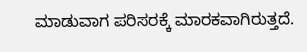ಮಾಡುವಾಗ ಪರಿಸರಕ್ಕೆ ಮಾರಕವಾಗಿರುತ್ತದೆ.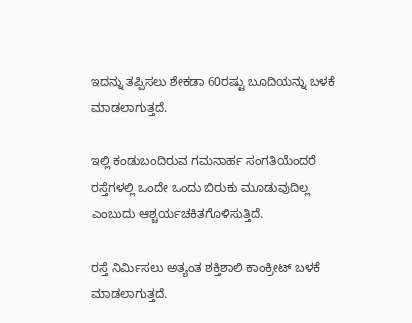ಇದನ್ನು ತಪ್ಪಿಸಲು ಶೇಕಡಾ 60ರಷ್ಟು ಬೂದಿಯನ್ನು ಬಳಕೆ ಮಾಡಲಾಗುತ್ತದೆ.

ಇಲ್ಲಿ ಕಂಡುಬಂದಿರುವ ಗಮನಾರ್ಹ ಸಂಗತಿಯೆಂದರೆ ರಸ್ತೆಗಳಲ್ಲಿ ಒಂದೇ ಒಂದು ಬಿರುಕು ಮೂಡುವುದಿಲ್ಲ ಎಂಬುದು ಆಶ್ಚರ್ಯಚಕಿತಗೊಳಿಸುತ್ತಿದೆ.

ರಸ್ತೆ ನಿರ್ಮಿಸಲು ಅತ್ಯಂತ ಶಕ್ತಿಶಾಲಿ ಕಾಂಕ್ರೀಟ್ ಬಳಕೆ ಮಾಡಲಾಗುತ್ತದೆ.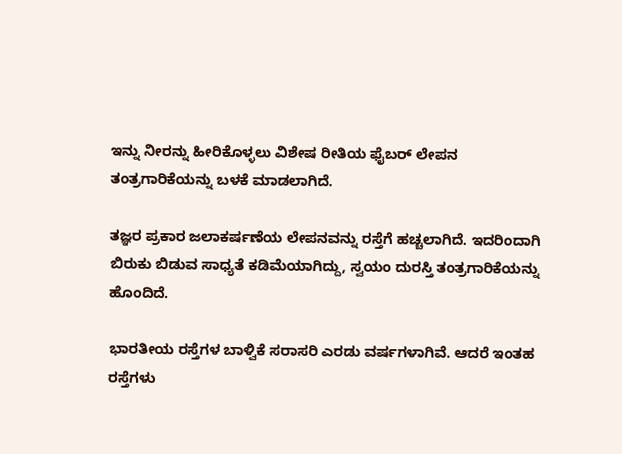ಇನ್ನು ನೀರನ್ನು ಹೀರಿಕೊಳ್ಳಲು ವಿಶೇಷ ರೀತಿಯ ಫೈಬರ್ ಲೇಪನ ತಂತ್ರಗಾರಿಕೆಯನ್ನು ಬಳಕೆ ಮಾಡಲಾಗಿದೆ.

ತಜ್ಞರ ಪ್ರಕಾರ ಜಲಾಕರ್ಷಣೆಯ ಲೇಪನವನ್ನು ರಸ್ತೆಗೆ ಹಚ್ಚಲಾಗಿದೆ. ಇದರಿಂದಾಗಿ ಬಿರುಕು ಬಿಡುವ ಸಾಧ್ಯತೆ ಕಡಿಮೆಯಾಗಿದ್ದು, ಸ್ವಯಂ ದುರಸ್ತಿ ತಂತ್ರಗಾರಿಕೆಯನ್ನು ಹೊಂದಿದೆ.

ಭಾರತೀಯ ರಸ್ತೆಗಳ ಬಾಳ್ವಿಕೆ ಸರಾಸರಿ ಎರಡು ವರ್ಷಗಳಾಗಿವೆ. ಆದರೆ ಇಂತಹ ರಸ್ತೆಗಳು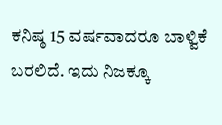ಕನಿಷ್ಠ 15 ವರ್ಷವಾದರೂ ಬಾಳ್ವಿಕೆ ಬರಲಿದೆ. ಇದು ನಿಜಕ್ಕೂ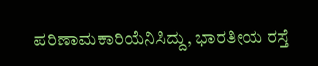ಪರಿಣಾಮಕಾರಿಯೆನಿಸಿದ್ದು, ಭಾರತೀಯ ರಸ್ತೆ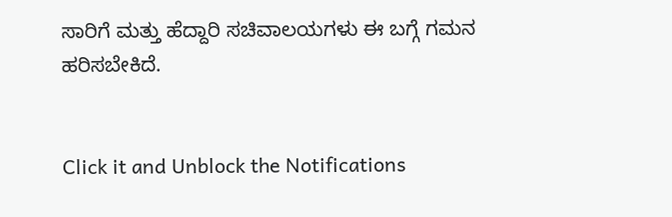ಸಾರಿಗೆ ಮತ್ತು ಹೆದ್ದಾರಿ ಸಚಿವಾಲಯಗಳು ಈ ಬಗ್ಗೆ ಗಮನ ಹರಿಸಬೇಕಿದೆ.


Click it and Unblock the Notifications